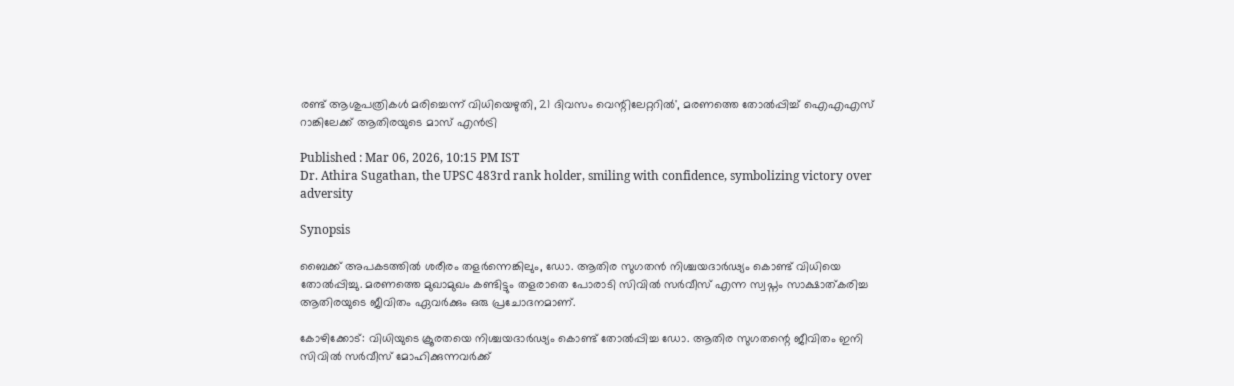രണ്ട് ആശുപത്രികൾ മരിച്ചെന്ന് വിധിയെഴുതി, 21 ദിവസം വെന്റിലേറ്ററിൽ', മരണത്തെ തോൽപ്പിച്ച് ഐഎഎസ് റാങ്കിലേക്ക് ആതിരയുടെ മാസ് എൻട്രി

Published : Mar 06, 2026, 10:15 PM IST
Dr. Athira Sugathan, the UPSC 483rd rank holder, smiling with confidence, symbolizing victory over adversity

Synopsis

ബൈക്ക് അപകടത്തിൽ ശരീരം തളർന്നെങ്കിലും, ഡോ. ആതിര സുഗതൻ നിശ്ചയദാർഢ്യം കൊണ്ട് വിധിയെ തോൽപ്പിച്ചു. മരണത്തെ മുഖാമുഖം കണ്ടിട്ടും തളരാതെ പോരാടി സിവിൽ സർവീസ് എന്ന സ്വപ്നം സാക്ഷാത്കരിച്ച ആതിരയുടെ ജീവിതം ഏവർക്കും ഒരു പ്രചോദനമാണ്.

കോഴിക്കോട്: വിധിയുടെ ക്രൂരതയെ നിശ്ചയദാർഢ്യം കൊണ്ട് തോൽപ്പിച്ച ഡോ. ആതിര സുഗതന്റെ ജീവിതം ഇനി സിവിൽ സർവീസ് മോഹിക്കുന്നവർക്ക്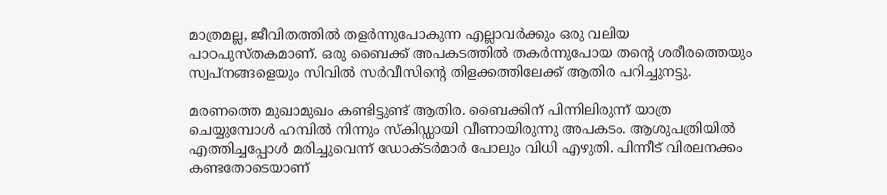മാത്രമല്ല, ജീവിതത്തിൽ തളർന്നുപോകുന്ന എല്ലാവർക്കും ഒരു വലിയ പാഠപുസ്തകമാണ്. ഒരു ബൈക്ക് അപകടത്തിൽ തകർന്നുപോയ തന്റെ ശരീരത്തെയും സ്വപ്നങ്ങളെയും സിവിൽ സർവീസിന്റെ തിളക്കത്തിലേക്ക് ആതിര പറിച്ചുനട്ടു.

മരണത്തെ മുഖാമുഖം കണ്ടിട്ടുണ്ട് ആതിര. ബൈക്കിന് പിന്നിലിരുന്ന് യാത്ര ചെയ്യുമ്പോൾ ഹമ്പിൽ നിന്നും സ്കിഡ്ഡായി വീണായിരുന്നു അപകടം. ആശുപത്രിയിൽ എത്തിച്ചപ്പോൾ മരിച്ചുവെന്ന് ഡോക്ടർമാർ പോലും വിധി എഴുതി. പിന്നീട് വിരലനക്കം കണ്ടതോടെയാണ്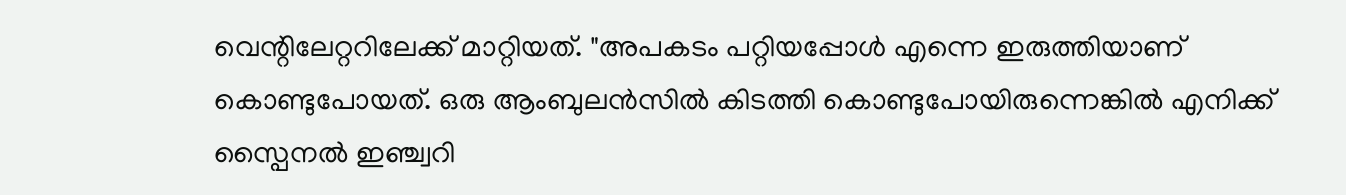വെന്റിലേറ്ററിലേക്ക് മാറ്റിയത്. "അപകടം പറ്റിയപ്പോൾ എന്നെ ഇരുത്തിയാണ് കൊണ്ടുപോയത്. ഒരു ആംബുലൻസിൽ കിടത്തി കൊണ്ടുപോയിരുന്നെങ്കിൽ എനിക്ക് സ്പൈനൽ ഇഞ്ച്വറി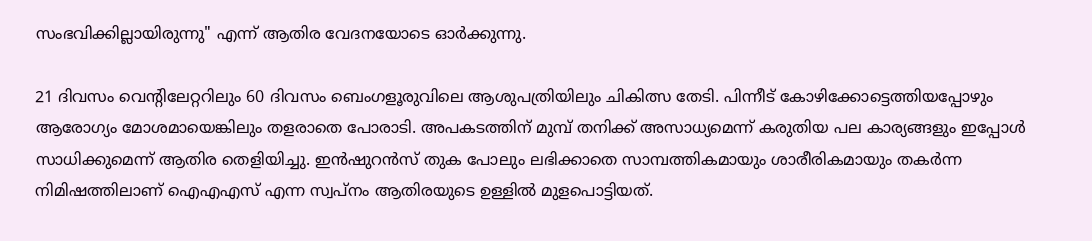സംഭവിക്കില്ലായിരുന്നു" എന്ന് ആതിര വേദനയോടെ ഓർക്കുന്നു.

21 ദിവസം വെന്റിലേറ്ററിലും 60 ദിവസം ബെംഗളൂരുവിലെ ആശുപത്രിയിലും ചികിത്സ തേടി. പിന്നീട് കോഴിക്കോട്ടെത്തിയപ്പോഴും ആരോഗ്യം മോശമായെങ്കിലും തളരാതെ പോരാടി. അപകടത്തിന് മുമ്പ് തനിക്ക് അസാധ്യമെന്ന് കരുതിയ പല കാര്യങ്ങളും ഇപ്പോൾ സാധിക്കുമെന്ന് ആതിര തെളിയിച്ചു. ഇൻഷുറൻസ് തുക പോലും ലഭിക്കാതെ സാമ്പത്തികമായും ശാരീരികമായും തകർന്ന നിമിഷത്തിലാണ് ഐഎഎസ് എന്ന സ്വപ്നം ആതിരയുടെ ഉള്ളിൽ മുളപൊട്ടിയത്.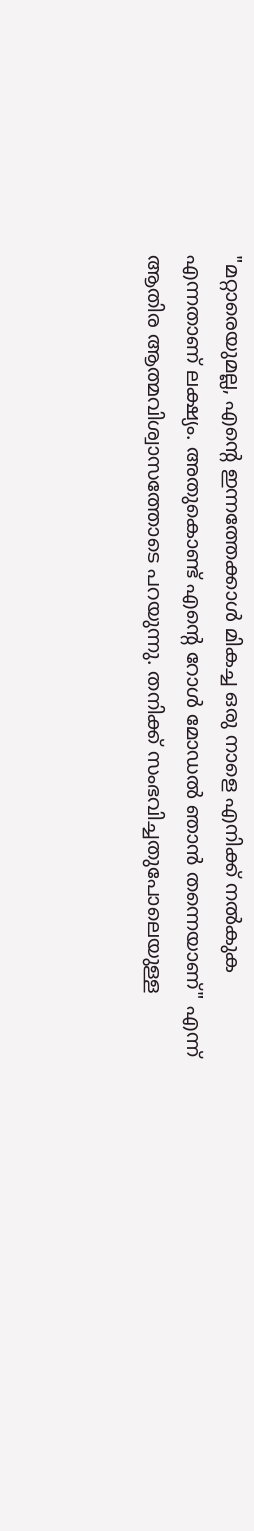"മറ്റാരെയുമല്ല, എന്റെ ഇന്നത്തേക്കാൾ മികച്ച ഒരു നാളെ എനിക്ക് നൽകുക എന്നതാണ് ലക്ഷ്യം. അതുകൊണ്ട് എന്റെ റോൾ മോഡൽ ഞാൻ തന്നെയാണ്" എന്ന് ആതിര ആത്മവിശ്വാസത്തോടെ പറയുന്നു. തനിക്ക് സംഭവിച്ചതുപോലെയുള്ള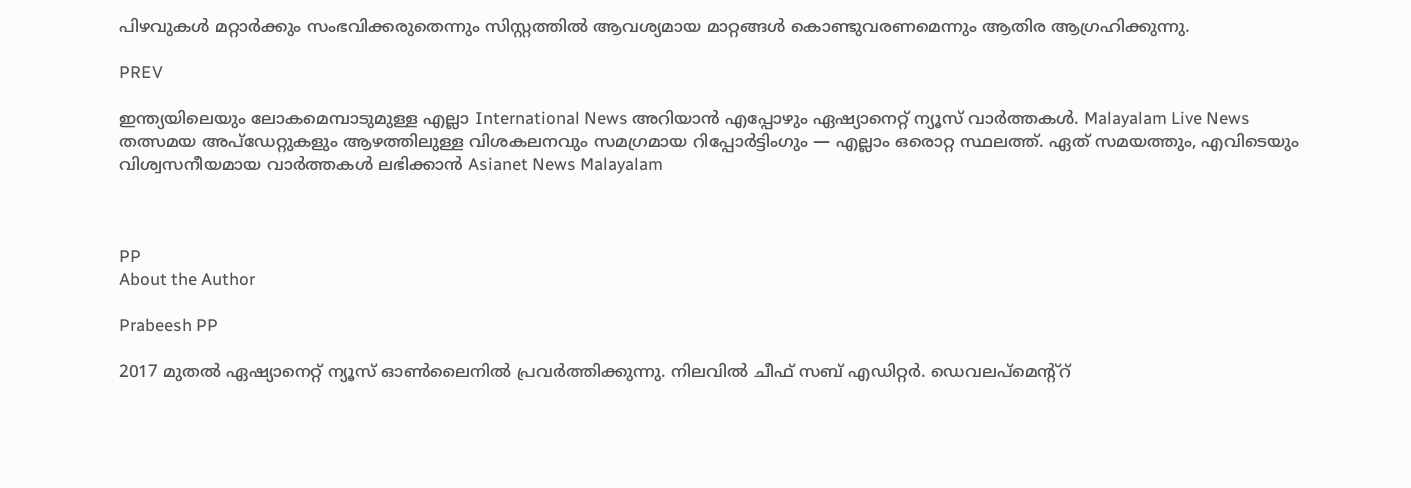പിഴവുകൾ മറ്റാർക്കും സംഭവിക്കരുതെന്നും സിസ്റ്റത്തിൽ ആവശ്യമായ മാറ്റങ്ങൾ കൊണ്ടുവരണമെന്നും ആതിര ആഗ്രഹിക്കുന്നു.

PREV

ഇന്ത്യയിലെയും ലോകമെമ്പാടുമുള്ള എല്ലാ International News അറിയാൻ എപ്പോഴും ഏഷ്യാനെറ്റ് ന്യൂസ് വാർത്തകൾ. Malayalam Live News  തത്സമയ അപ്‌ഡേറ്റുകളും ആഴത്തിലുള്ള വിശകലനവും സമഗ്രമായ റിപ്പോർട്ടിംഗും — എല്ലാം ഒരൊറ്റ സ്ഥലത്ത്. ഏത് സമയത്തും, എവിടെയും വിശ്വസനീയമായ വാർത്തകൾ ലഭിക്കാൻ Asianet News Malayalam



PP
About the Author

Prabeesh PP

2017 മുതല്‍ ഏഷ്യാനെറ്റ് ന്യൂസ് ഓണ്‍ലൈനില്‍ പ്രവര്‍ത്തിക്കുന്നു. നിലവില്‍ ചീഫ് സബ് എഡിറ്റര്‍. ഡെവലപ്മെന്റ്റ്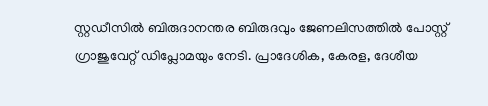സ്റ്റഡീസിൽ ബിരുദാനന്തര ബിരുദവും ജേണലിസത്തില്‍ പോസ്റ്റ് ഗ്രാജുവേറ്റ് ഡിപ്ലോമയും നേടി. പ്രാദേശിക, കേരള, ദേശീയ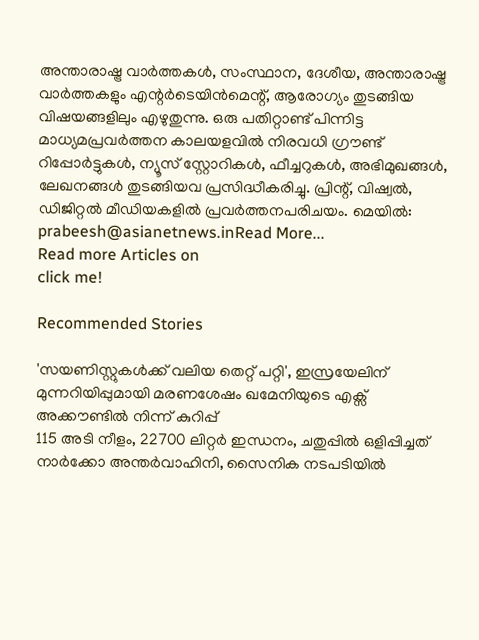അന്താരാഷ്ട്ര വാർത്തകൾ, സംസ്ഥാന, ദേശീയ, അന്താരാഷ്ട്ര വാര്‍ത്തകളും എന്റര്‍ടെയിന്‍മെന്റ്, ആരോഗ്യം തുടങ്ങിയ വിഷയങ്ങളിലും എഴുതുന്നു. ഒരു പതിറ്റാണ്ട് പിന്നിട്ട മാധ്യമപ്രവര്‍ത്തന കാലയളവില്‍ നിരവധി ഗ്രൗണ്ട് റിപ്പോര്‍ട്ടുകള്‍, ന്യൂസ് സ്റ്റോറികള്‍, ഫീച്ചറുകള്‍, അഭിമുഖങ്ങള്‍, ലേഖനങ്ങള്‍ തുടങ്ങിയവ പ്രസിദ്ധീകരിച്ചു. പ്രിന്റ്, വിഷ്വല്‍, ഡിജിറ്റല്‍ മീഡിയകളില്‍ പ്രവര്‍ത്തനപരിചയം. മെയില്‍: prabeesh@asianetnews.inRead More...
Read more Articles on
click me!

Recommended Stories

'സയണിസ്റ്റുകൾക്ക് വലിയ തെറ്റ് പറ്റി', ഇസ്രയേലിന് മുന്നറിയിപ്പുമായി മരണശേഷം ഖമേനിയുടെ എക്സ് അക്കൗണ്ടിൽ നിന്ന് കുറിപ്പ്
115 അടി നീളം, 22700 ലിറ്റർ ഇന്ധനം, ചതുപ്പിൽ ഒളിപ്പിച്ചത് നാർക്കോ അന്തർവാഹിനി, സൈനിക നടപടിയിൽ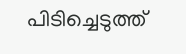പിടിച്ചെടുത്ത്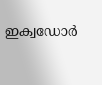ഇക്വഡോർ